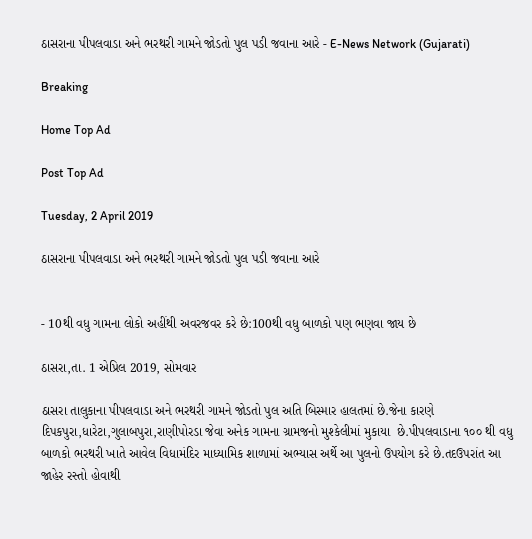ઠાસરાના પીપલવાડા અને ભરથરી ગામને જોડતો પુલ પડી જવાના આરે - E-News Network (Gujarati)

Breaking

Home Top Ad

Post Top Ad

Tuesday, 2 April 2019

ઠાસરાના પીપલવાડા અને ભરથરી ગામને જોડતો પુલ પડી જવાના આરે


- 10થી વધુ ગામના લોકો અહીંથી અવરજવર કરે છે:100થી વધુ બાળકો પણ ભણવા જાય છે

ઠાસરા,તા. 1 એપ્રિલ 2019, સોમવાર

ઠાસરા તાલુકાના પીપલવાડા અને ભરથરી ગામને જોડતો પુલ અતિ બિસ્માર હાલતમાં છે.જેના કારણે દિપકપુરા,ધારેટા,ગુલાબપુરા,રાણીપોરડા જેવા અનેક ગામના ગ્રામજનો મુશ્કેલીમાં મુકાયા  છે.પીપલવાડાના ૧૦૦ થી વધુ બાળકો ભરથરી ખાતે આવેલ વિધામંદિર માધ્યામિક શાળામાં અભ્યાસ અર્થે આ પુલનો ઉપયોગ કરે છે.તદઉપરાંત આ જાહેર રસ્તો હોવાથી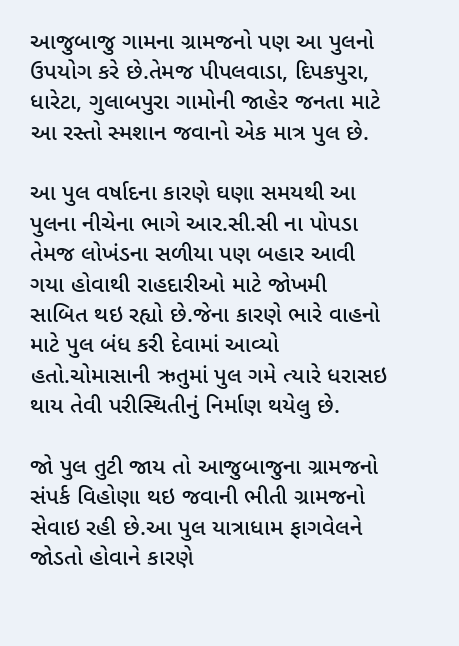આજુબાજુ ગામના ગ્રામજનો પણ આ પુલનો ઉપયોગ કરે છે.તેમજ પીપલવાડા, દિપકપુરા, ધારેટા, ગુલાબપુરા ગામોની જાહેર જનતા માટે આ રસ્તો સ્મશાન જવાનો એક માત્ર પુલ છે.

આ પુલ વર્ષાદના કારણે ઘણા સમયથી આ પુલના નીચેના ભાગે આર.સી.સી ના પોપડા તેમજ લોખંડના સળીયા પણ બહાર આવી ગયા હોવાથી રાહદારીઓ માટે જોખમી સાબિત થઇ રહ્યો છે.જેના કારણે ભારે વાહનો માટે પુલ બંધ કરી દેવામાં આવ્યો હતો.ચોમાસાની ઋતુમાં પુલ ગમે ત્યારે ધરાસઇ થાય તેવી પરીસ્થિતીનું નિર્માણ થયેલુ છે.

જો પુલ તુટી જાય તો આજુબાજુના ગ્રામજનો સંપર્ક વિહોણા થઇ જવાની ભીતી ગ્રામજનો સેવાઇ રહી છે.આ પુલ યાત્રાધામ ફાગવેલને જોડતો હોવાને કારણે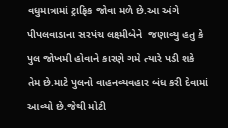વધુમાત્રામાં ટ્રાફિક જોવા મળે છે.આ અંગે પીપલવાડાના સરપંચ લક્ષ્મીબેને  જણાવ્યુ હતુ કે પુલ જોખમી હોવાને કારણે ગમે ત્યારે પડી શકે તેમ છે.માટે પુલનો વાહનવ્યવહાર બંધ કરી દેવામાં આવ્યો છે.જેથી મોટી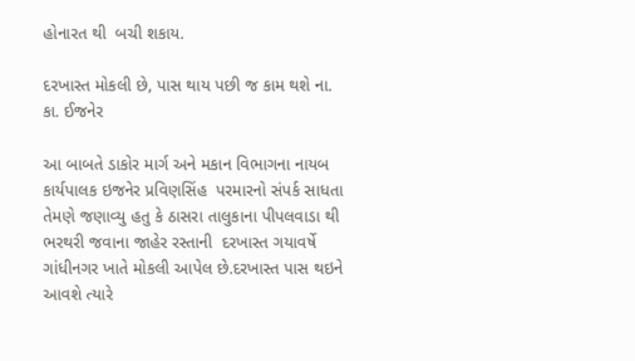હોનારત થી  બચી શકાય.

દરખાસ્ત મોકલી છે, પાસ થાય પછી જ કામ થશે ના. કા. ઈજનેર

આ બાબતે ડાકોર માર્ગ અને મકાન વિભાગના નાયબ કાર્યપાલક ઇજનેર પ્રવિણસિંહ  પરમારનો સંપર્ક સાધતા તેમણે જણાવ્યુ હતુ કે ઠાસરા તાલુકાના પીપલવાડા થી ભરથરી જવાના જાહેર રસ્તાની  દરખાસ્ત ગયાવર્ષે ગાંધીનગર ખાતે મોકલી આપેલ છે.દરખાસ્ત પાસ થઇને આવશે ત્યારે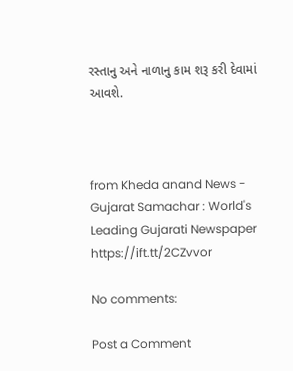રસ્તાનુ અને નાળાનુ કામ શરૂ કરી દેવામાં આવશે.



from Kheda anand News - Gujarat Samachar : World's Leading Gujarati Newspaper https://ift.tt/2CZvvor

No comments:

Post a Comment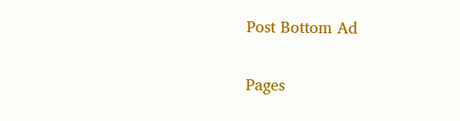Post Bottom Ad

Pages